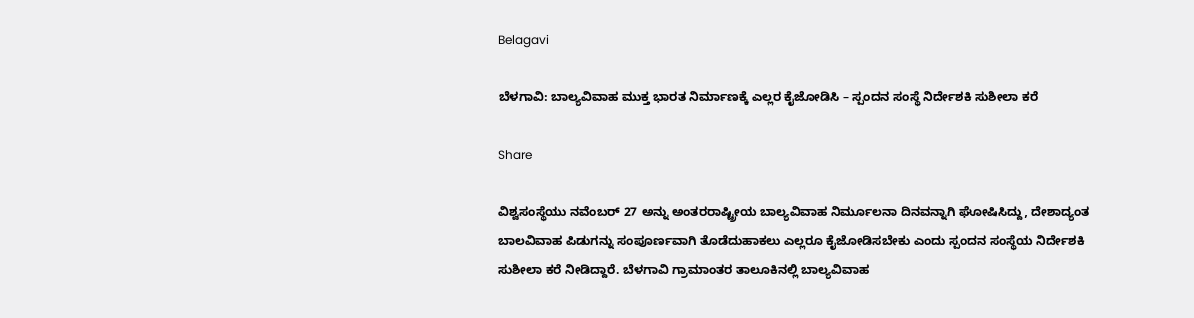Belagavi

ಬೆಳಗಾವಿ: ಬಾಲ್ಯವಿವಾಹ ಮುಕ್ತ ಭಾರತ ನಿರ್ಮಾಣಕ್ಕೆ ಎಲ್ಲರ ಕೈಜೋಡಿಸಿ – ಸ್ಪಂದನ ಸಂಸ್ಥೆ ನಿರ್ದೇಶಕಿ ಸುಶೀಲಾ ಕರೆ

Share

ವಿಶ್ವಸಂಸ್ಥೆಯು ನವೆಂಬರ್ 27 ಅನ್ನು ಅಂತರರಾಷ್ಟ್ರೀಯ ಬಾಲ್ಯವಿವಾಹ ನಿರ್ಮೂಲನಾ ದಿನವನ್ನಾಗಿ ಘೋಷಿಸಿದ್ದು, ದೇಶಾದ್ಯಂತ ಬಾಲವಿವಾಹ ಪಿಡುಗನ್ನು ಸಂಪೂರ್ಣವಾಗಿ ತೊಡೆದುಹಾಕಲು ಎಲ್ಲರೂ ಕೈಜೋಡಿಸಬೇಕು ಎಂದು ಸ್ಪಂದನ ಸಂಸ್ಥೆಯ ನಿರ್ದೇಶಕಿ ಸುಶೀಲಾ ಕರೆ ನೀಡಿದ್ದಾರೆ. ಬೆಳಗಾವಿ ಗ್ರಾಮಾಂತರ ತಾಲೂಕಿನಲ್ಲಿ ಬಾಲ್ಯವಿವಾಹ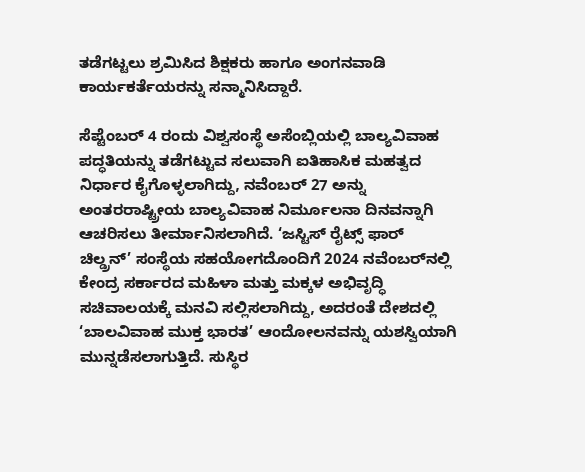ತಡೆಗಟ್ಟಲು ಶ್ರಮಿಸಿದ ಶಿಕ್ಷಕರು ಹಾಗೂ ಅಂಗನವಾಡಿ ಕಾರ್ಯಕರ್ತೆಯರನ್ನು ಸನ್ಮಾನಿಸಿದ್ದಾರೆ.

ಸೆಪ್ಟೆಂಬರ್ 4 ರಂದು ವಿಶ್ವಸಂಸ್ಥೆ ಅಸೆಂಬ್ಲಿಯಲ್ಲಿ ಬಾಲ್ಯವಿವಾಹ ಪದ್ಧತಿಯನ್ನು ತಡೆಗಟ್ಟುವ ಸಲುವಾಗಿ ಐತಿಹಾಸಿಕ ಮಹತ್ವದ ನಿರ್ಧಾರ ಕೈಗೊಳ್ಳಲಾಗಿದ್ದು, ನವೆಂಬರ್ 27 ಅನ್ನು ಅಂತರರಾಷ್ಟ್ರೀಯ ಬಾಲ್ಯವಿವಾಹ ನಿರ್ಮೂಲನಾ ದಿನವನ್ನಾಗಿ ಆಚರಿಸಲು ತೀರ್ಮಾನಿಸಲಾಗಿದೆ. ‘ಜಸ್ಟಿಸ್ ರೈಟ್ಸ್ ಫಾರ್ ಚಿಲ್ಡ್ರನ್’ ಸಂಸ್ಥೆಯ ಸಹಯೋಗದೊಂದಿಗೆ 2024 ನವೆಂಬರ್‌ನಲ್ಲಿ ಕೇಂದ್ರ ಸರ್ಕಾರದ ಮಹಿಳಾ ಮತ್ತು ಮಕ್ಕಳ ಅಭಿವೃದ್ಧಿ ಸಚಿವಾಲಯಕ್ಕೆ ಮನವಿ ಸಲ್ಲಿಸಲಾಗಿದ್ದು, ಅದರಂತೆ ದೇಶದಲ್ಲಿ ‘ಬಾಲವಿವಾಹ ಮುಕ್ತ ಭಾರತ’ ಆಂದೋಲನವನ್ನು ಯಶಸ್ವಿಯಾಗಿ ಮುನ್ನಡೆಸಲಾಗುತ್ತಿದೆ. ಸುಸ್ಥಿರ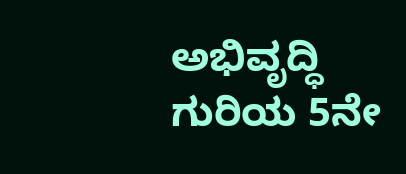ಅಭಿವೃದ್ಧಿ ಗುರಿಯ 5ನೇ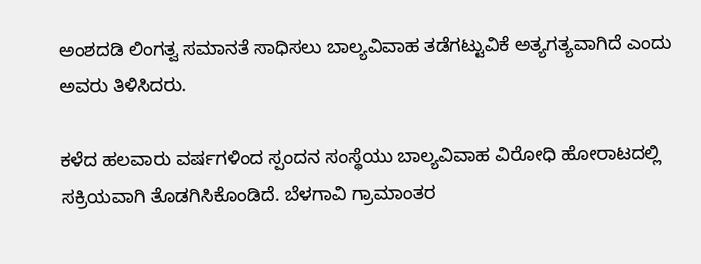ಅಂಶದಡಿ ಲಿಂಗತ್ವ ಸಮಾನತೆ ಸಾಧಿಸಲು ಬಾಲ್ಯವಿವಾಹ ತಡೆಗಟ್ಟುವಿಕೆ ಅತ್ಯಗತ್ಯವಾಗಿದೆ ಎಂದು ಅವರು ತಿಳಿಸಿದರು.

ಕಳೆದ ಹಲವಾರು ವರ್ಷಗಳಿಂದ ಸ್ಪಂದನ ಸಂಸ್ಥೆಯು ಬಾಲ್ಯವಿವಾಹ ವಿರೋಧಿ ಹೋರಾಟದಲ್ಲಿ ಸಕ್ರಿಯವಾಗಿ ತೊಡಗಿಸಿಕೊಂಡಿದೆ. ಬೆಳಗಾವಿ ಗ್ರಾಮಾಂತರ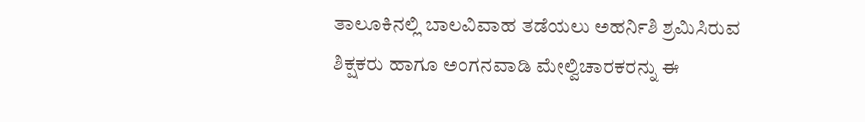ತಾಲೂಕಿನಲ್ಲಿ ಬಾಲವಿವಾಹ ತಡೆಯಲು ಅಹರ್ನಿಶಿ ಶ್ರಮಿಸಿರುವ ಶಿಕ್ಷಕರು ಹಾಗೂ ಅಂಗನವಾಡಿ ಮೇಲ್ವಿಚಾರಕರನ್ನು ಈ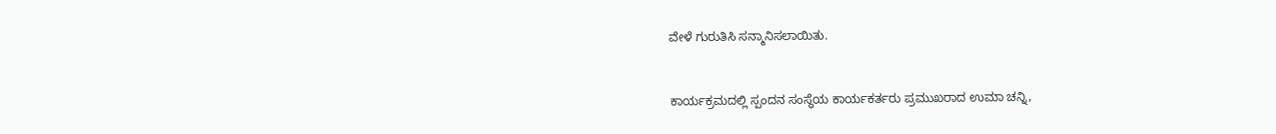ವೇಳೆ ಗುರುತಿಸಿ ಸನ್ಮಾನಿಸಲಾಯಿತು.


ಕಾರ್ಯಕ್ರಮದಲ್ಲಿ ಸ್ಪಂದನ ಸಂಸ್ಥೆಯ ಕಾರ್ಯಕರ್ತರು ಪ್ರಮುಖರಾದ ಉಮಾ ಚನ್ನಿ,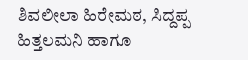ಶಿವಲೀಲಾ ಹಿರೇಮಠ, ಸಿದ್ದಪ್ಪ ಹಿತ್ತಲಮನಿ ಹಾಗೂ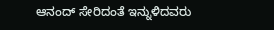ಆನಂದ್ ಸೇರಿದಂತೆ ಇನ್ನುಳಿದವರು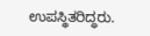ಉಪಸ್ಥಿತರಿದ್ಧರು.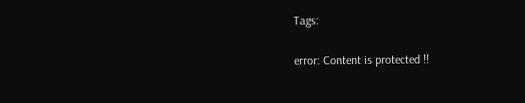Tags:

error: Content is protected !!